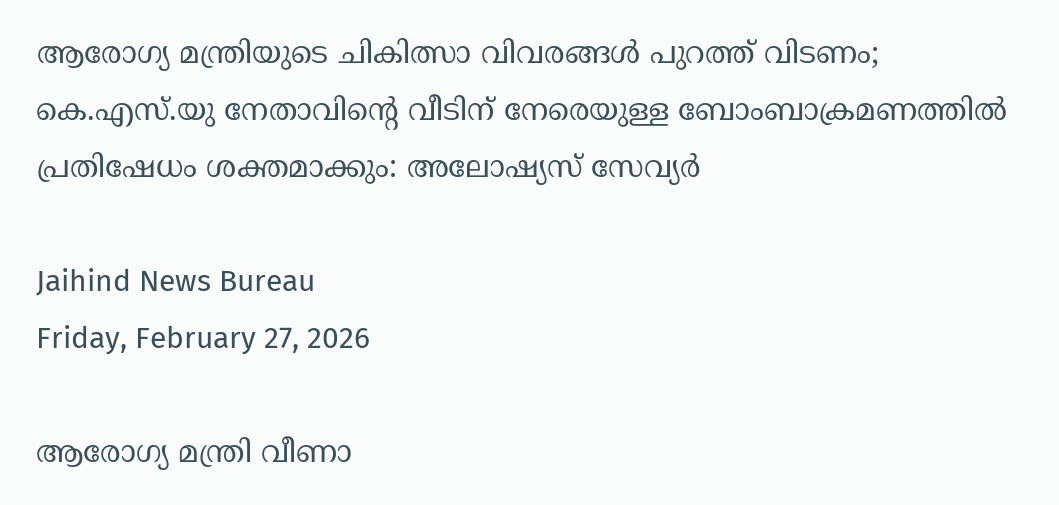ആരോഗ്യ മന്ത്രിയുടെ ചികിത്സാ വിവരങ്ങള്‍ പുറത്ത് വിടണം; കെ.എസ്.യു നേതാവിന്റെ വീടിന് നേരെയുള്ള ബോംബാക്രമണത്തില്‍ പ്രതിഷേധം ശക്തമാക്കും: അലോഷ്യസ് സേവ്യര്‍

Jaihind News Bureau
Friday, February 27, 2026

ആരോഗ്യ മന്ത്രി വീണാ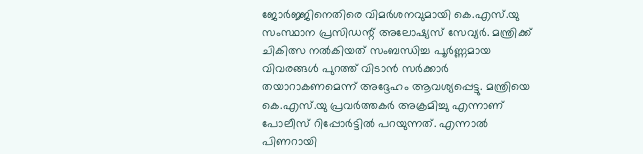ജോര്‍ജ്ജിനെതിരെ വിമര്‍ശനവുമായി കെ.എസ്.യു സംസ്ഥാന പ്രസിഡന്റ് അലോഷ്യസ് സേവ്യര്‍. മന്ത്രിക്ക് ചികിത്സ നല്‍കിയത് സംബന്ധിച്ച പൂര്‍ണ്ണമായ വിവരങ്ങള്‍ പുറത്ത് വിടാന്‍ സര്‍ക്കാര്‍ തയാറാകണമെന്ന് അദ്ദേഹം ആവശ്യപ്പെട്ടു. മന്ത്രിയെ കെ.എസ്.യു പ്രവര്‍ത്തകര്‍ അക്രമിച്ചു എന്നാണ് പോലീസ് റിപ്പോര്‍ട്ടില്‍ പറയുന്നത്. എന്നാല്‍ പിണറായി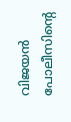വിജയന്‍ പോലീസിന്റെ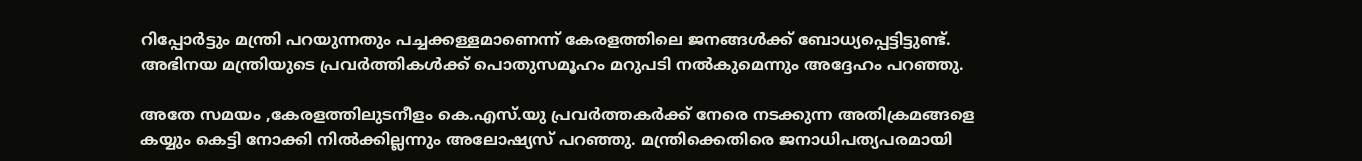റിപ്പോര്‍ട്ടും മന്ത്രി പറയുന്നതും പച്ചക്കള്ളമാണെന്ന് കേരളത്തിലെ ജനങ്ങള്‍ക്ക് ബോധ്യപ്പെട്ടിട്ടുണ്ട്. അഭിനയ മന്ത്രിയുടെ പ്രവര്‍ത്തികള്‍ക്ക് പൊതുസമൂഹം മറുപടി നല്‍കുമെന്നും അദ്ദേഹം പറഞ്ഞു.

അതേ സമയം ,കേരളത്തിലുടനീളം കെ.എസ്.യു പ്രവര്‍ത്തകര്‍ക്ക് നേരെ നടക്കുന്ന അതിക്രമങ്ങളെ കയ്യും കെട്ടി നോക്കി നില്‍ക്കില്ലന്നും അലോഷ്യസ് പറഞ്ഞു. മന്ത്രിക്കെതിരെ ജനാധിപത്യപരമായി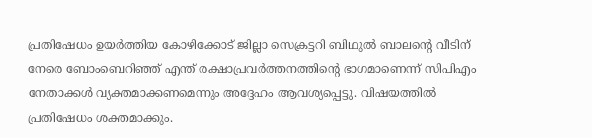പ്രതിഷേധം ഉയര്‍ത്തിയ കോഴിക്കോട് ജില്ലാ സെക്രട്ടറി ബിഥുല്‍ ബാലന്റെ വീടിന് നേരെ ബോംബെറിഞ്ഞ് എന്ത് രക്ഷാപ്രവര്‍ത്തനത്തിന്റെ ഭാഗമാണെന്ന് സിപിഎം നേതാക്കള്‍ വ്യക്തമാക്കണമെന്നും അദ്ദേഹം ആവശ്യപ്പെട്ടു. വിഷയത്തില്‍ പ്രതിഷേധം ശക്തമാക്കും.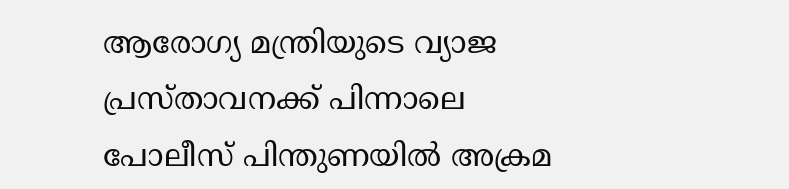ആരോഗ്യ മന്ത്രിയുടെ വ്യാജ പ്രസ്താവനക്ക് പിന്നാലെ പോലീസ് പിന്തുണയില്‍ അക്രമ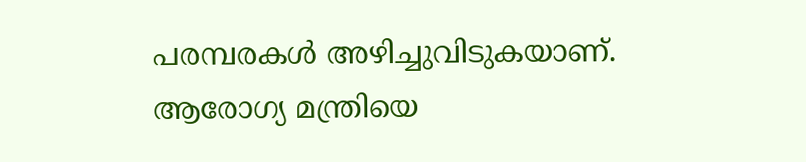പരമ്പരകള്‍ അഴിച്ചുവിടുകയാണ്. ആരോഗ്യ മന്ത്രിയെ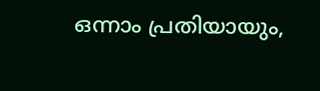ഒന്നാം പ്രതിയായും,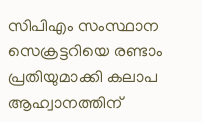സിപിഎം സംസ്ഥാന സെക്രട്ടറിയെ രണ്ടാം പ്രതിയുമാക്കി കലാപ ആഹ്വാനത്തിന്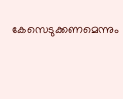കേസെടുക്കണമെന്നും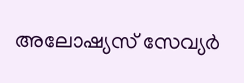അലോഷ്യസ് സേവ്യര്‍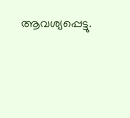ആവശ്യപ്പെട്ടു.